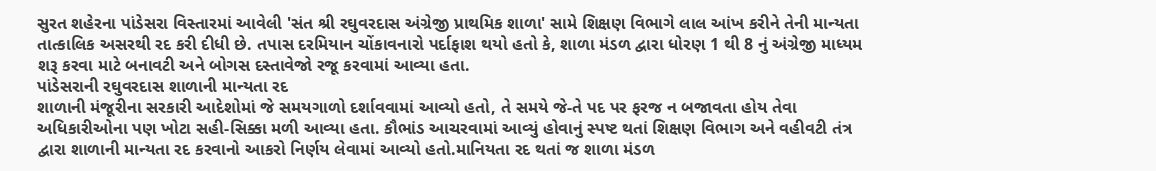સુરત શહેરના પાંડેસરા વિસ્તારમાં આવેલી 'સંત શ્રી રઘુવરદાસ અંગ્રેજી પ્રાથમિક શાળા' સામે શિક્ષણ વિભાગે લાલ આંખ કરીને તેની માન્યતા તાત્કાલિક અસરથી રદ કરી દીધી છે. તપાસ દરમિયાન ચોંકાવનારો પર્દાફાશ થયો હતો કે, શાળા મંડળ દ્વારા ધોરણ 1 થી 8 નું અંગ્રેજી માધ્યમ શરૂ કરવા માટે બનાવટી અને બોગસ દસ્તાવેજો રજૂ કરવામાં આવ્યા હતા.
પાંડેસરાની રઘુવરદાસ શાળાની માન્યતા રદ
શાળાની મંજૂરીના સરકારી આદેશોમાં જે સમયગાળો દર્શાવવામાં આવ્યો હતો, તે સમયે જે-તે પદ પર ફરજ ન બજાવતા હોય તેવા અધિકારીઓના પણ ખોટા સહી-સિક્કા મળી આવ્યા હતા. કૌભાંડ આચરવામાં આવ્યું હોવાનું સ્પષ્ટ થતાં શિક્ષણ વિભાગ અને વહીવટી તંત્ર દ્વારા શાળાની માન્યતા રદ કરવાનો આકરો નિર્ણય લેવામાં આવ્યો હતો.માનિયતા રદ થતાં જ શાળા મંડળ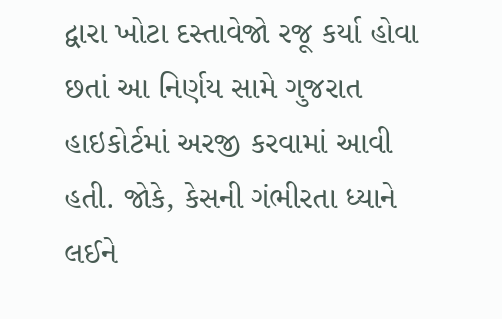દ્વારા ખોટા દસ્તાવેજો રજૂ કર્યા હોવા છતાં આ નિર્ણય સામે ગુજરાત હાઇકોર્ટમાં અરજી કરવામાં આવી હતી. જોકે, કેસની ગંભીરતા ધ્યાને લઈને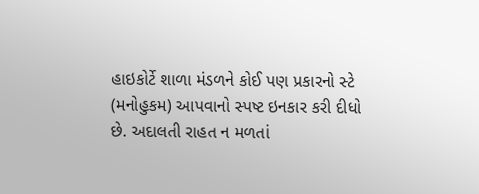હાઇકોર્ટે શાળા મંડળને કોઈ પણ પ્રકારનો સ્ટે (મનોહુકમ) આપવાનો સ્પષ્ટ ઇનકાર કરી દીધો છે. અદાલતી રાહત ન મળતાં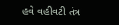હવે વહીવટી તંત્ર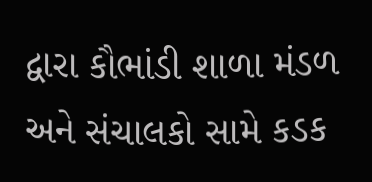દ્વારા કૌભાંડી શાળા મંડળ અને સંચાલકો સામે કડક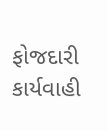ફોજદારી કાર્યવાહી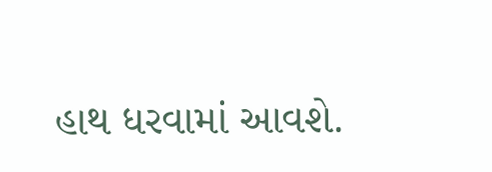હાથ ધરવામાં આવશે.